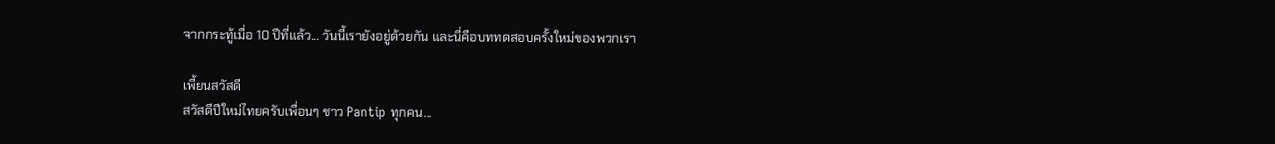จากกระทู้เมื่อ 10 ปีที่แล้ว... วันนี้เรายังอยู่ด้วยกัน และนี่คือบททดสอบครั้งใหม่ของพวกเรา

เพี้ยนสวัสดี
สวัสดีปีใหม่ไทยครับเพื่อนๆ ชาว Pantip ทุกคน...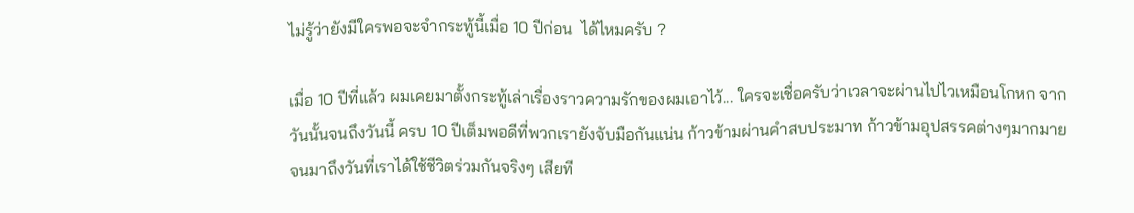ไม่รู้ว่ายังมีใครพอจะจำกระทู้นี้เมื่อ 10 ปีก่อน  ได้ไหมครับ ?

เมื่อ 10 ปีที่แล้ว ผมเคยมาตั้งกระทู้เล่าเรื่องราวความรักของผมเอาไว้... ใครจะเชื่อครับว่าเวลาจะผ่านไปไวเหมือนโกหก จากวันนั้นจนถึงวันนี้ ครบ 10 ปีเต็มพอดีที่พวกเรายังจับมือกันแน่น ก้าวข้ามผ่านคำสบประมาท ก้าวข้ามอุปสรรคต่างๆมากมาย จนมาถึงวันที่เราได้ใช้ชีวิตร่วมกันจริงๆ เสียที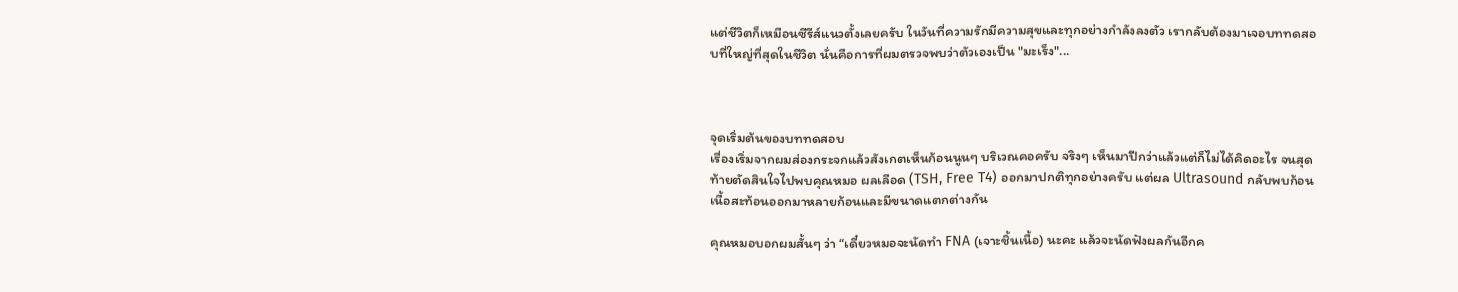แต่ชีวิตก็เหมือนซีรีส์แนวตั้งเลยครับ ในวันที่ความรักมีความสุขและทุกอย่างกำลังลงตัว เรากลับต้องมาเจอบททดสอบที่ใหญ่ที่สุดในชีวิต นั่นคือการที่ผมตรวจพบว่าตัวเองเป็น "มะเร็ง"...



จุดเริ่มต้นของบททดสอบ
เรื่องเริ่มจากผมส่องกระจกแล้วสังเกตเห็นก้อนนูนๆ บริเวณคอครับ จริงๆ เห็นมาปีกว่าแล้วแต่ก็ไม่ได้คิดอะไร จนสุดท้ายตัดสินใจไปพบคุณหมอ ผลเลือด (TSH, Free T4) ออกมาปกติทุกอย่างครับ แต่ผล Ultrasound กลับพบก้อนเนื้อสะท้อนออกมาหลายก้อนและมีขนาดแตกต่างกัน

คุณหมอบอกผมสั้นๆ ว่า “เดี๋ยวหมอจะนัดทำ FNA (เจาะชิ้นเนื้อ) นะคะ แล้วจะนัดฟังผลกันอีกค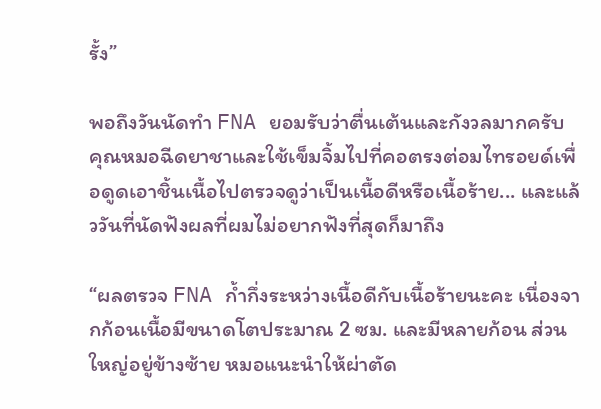รั้ง”

พอถึงวันนัดทำ FNA ยอมรับว่าตื่นเต้นและกังวลมากครับ คุณหมอฉีดยาชาและใช้เข็มจิ้มไปที่คอตรงต่อมไทรอยด์เพื่อดูดเอาชิ้นเนื้อไปตรวจดูว่าเป็นเนื้อดีหรือเนื้อร้าย... และแล้ววันที่นัดฟังผลที่ผมไม่อยากฟังที่สุดก็มาถึง

“ผลตรวจ FNA ก้ำกึ่งระหว่างเนื้อดีกับเนื้อร้ายนะคะ เนื่องจากก้อนเนื้อมีขนาดโตประมาณ 2 ซม. และมีหลายก้อน ส่วนใหญ่อยู่ข้างซ้าย หมอแนะนำให้ผ่าตัด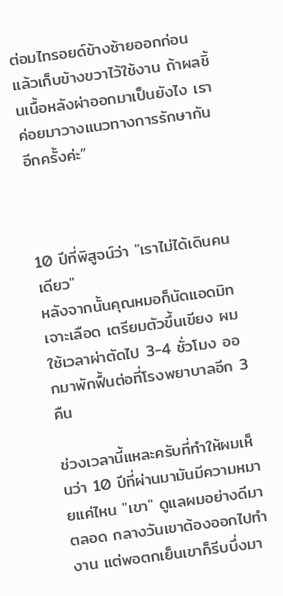ต่อมไทรอยด์ข้างซ้ายออกก่อน แล้วเก็บข้างขวาไว้ใช้งาน ถ้าผลชิ้นเนื้อหลังผ่าออกมาเป็นยังไง เราค่อยมาวางแนวทางการรักษากันอีกครั้งค่ะ”



10 ปีที่พิสูจน์ว่า "เราไม่ได้เดินคนเดียว"
หลังจากนั้นคุณหมอก็นัดแอดมิท เจาะเลือด เตรียมตัวขึ้นเขียง ผมใช้เวลาผ่าตัดไป 3-4 ชั่วโมง ออกมาพักฟื้นต่อที่โรงพยาบาลอีก 3 คืน

ช่วงเวลานี้แหละครับที่ทำให้ผมเห็นว่า 10 ปีที่ผ่านมามันมีความหมายแค่ไหน "เขา" ดูแลผมอย่างดีมาตลอด กลางวันเขาต้องออกไปทำงาน แต่พอตกเย็นเขาก็รีบบึ่งมา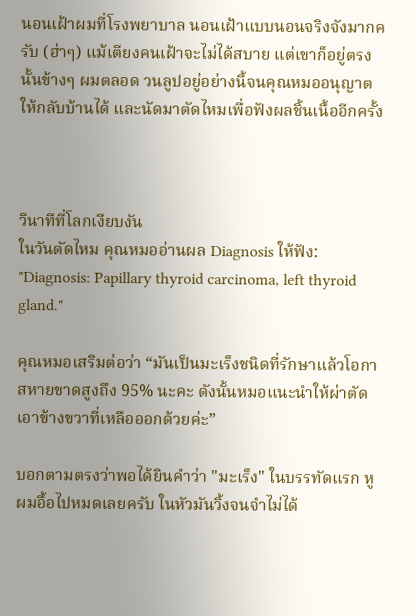นอนเฝ้าผมที่โรงพยาบาล นอนเฝ้าแบบนอนจริงจังมากครับ (ฮ่าๆ) แม้เตียงคนเฝ้าจะไม่ได้สบาย แต่เขาก็อยู่ตรงนั้นข้างๆ ผมตลอด วนลูปอยู่อย่างนี้จนคุณหมออนุญาตให้กลับบ้านได้ และนัดมาตัดไหมเพื่อฟังผลชิ้นเนื้ออีกครั้ง



วินาทีที่โลกเงียบงัน
ในวันตัดไหม คุณหมออ่านผล Diagnosis ให้ฟัง:
"Diagnosis: Papillary thyroid carcinoma, left thyroid gland."

คุณหมอเสริมต่อว่า “มันเป็นมะเร็งชนิดที่รักษาแล้วโอกาสหายขาดสูงถึง 95% นะคะ ดังนั้นหมอแนะนำให้ผ่าตัดเอาข้างขวาที่เหลือออกด้วยค่ะ”

บอกตามตรงว่าพอได้ยินคำว่า "มะเร็ง" ในบรรทัดแรก หูผมอื้อไปหมดเลยครับ ในหัวมันวิ้งจนจำไม่ได้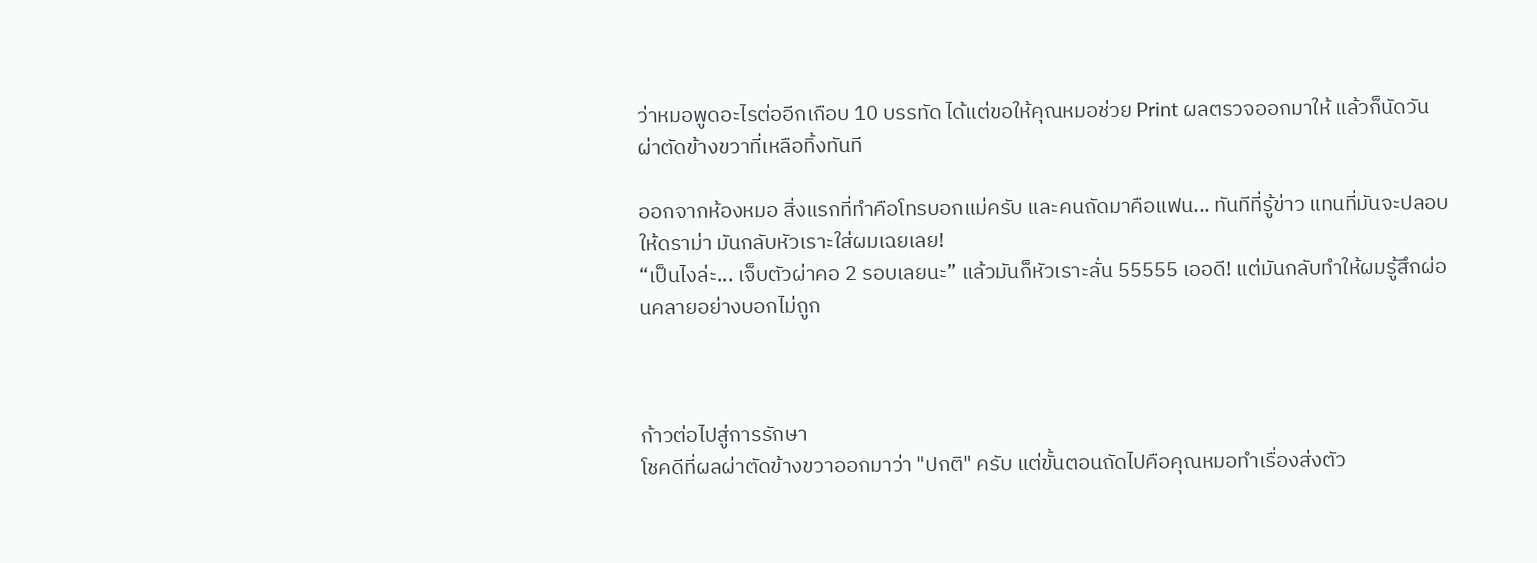ว่าหมอพูดอะไรต่ออีกเกือบ 10 บรรทัด ได้แต่ขอให้คุณหมอช่วย Print ผลตรวจออกมาให้ แล้วก็นัดวันผ่าตัดข้างขวาที่เหลือทิ้งทันที

ออกจากห้องหมอ สิ่งแรกที่ทำคือโทรบอกแม่ครับ และคนถัดมาคือแฟน... ทันทีที่รู้ข่าว แทนที่มันจะปลอบให้ดราม่า มันกลับหัวเราะใส่ผมเฉยเลย!
“เป็นไงล่ะ... เจ็บตัวผ่าคอ 2 รอบเลยนะ” แล้วมันก็หัวเราะลั่น 55555 เออดี! แต่มันกลับทำให้ผมรู้สึกผ่อนคลายอย่างบอกไม่ถูก



ก้าวต่อไปสู่การรักษา
โชคดีที่ผลผ่าตัดข้างขวาออกมาว่า "ปกติ" ครับ แต่ขั้นตอนถัดไปคือคุณหมอทำเรื่องส่งตัว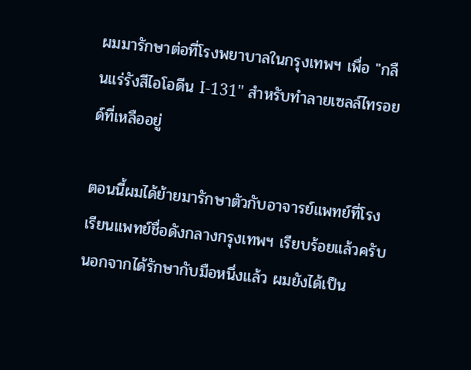ผมมารักษาต่อที่โรงพยาบาลในกรุงเทพฯ เพื่อ "กลืนแร่รังสีไอโอดีน I-131" สำหรับทำลายเซลล์ไทรอยด์ที่เหลืออยู่

ตอนนี้ผมได้ย้ายมารักษาตัวกับอาจารย์แพทย์ที่โรงเรียนแพทย์ชื่อดังกลางกรุงเทพฯ เรียบร้อยแล้วครับ นอกจากได้รักษากับมือหนึ่งแล้ว ผมยังได้เป็น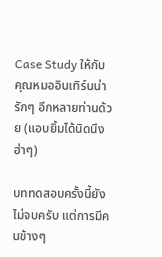Case Study ให้กับคุณหมออินเทิร์นน่ารักๆ อีกหลายท่านด้วย (แอบยิ้มได้นิดนึง ฮ่าๆ)

บททดสอบครั้งนี้ยังไม่จบครับ แต่การมีคนข้างๆ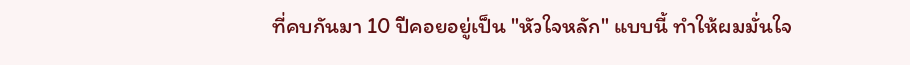ที่คบกันมา 10 ปีคอยอยู่เป็น "หัวใจหลัก" แบบนี้ ทำให้ผมมั่นใจ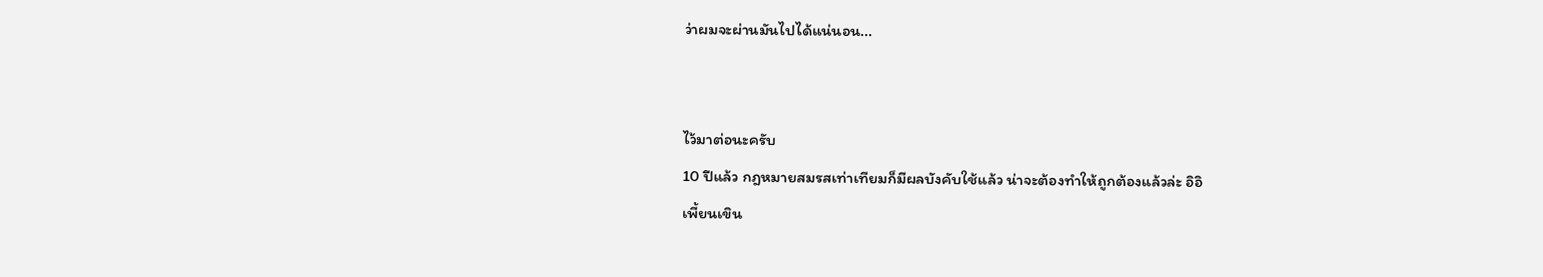ว่าผมจะผ่านมันไปได้แน่นอน...


ไว้มาต่อนะครับ
10 ปีแล้ว กฎหมายสมรสเท่าเทียมก็มีผลบังคับใช้แล้ว น่าจะต้องทำให้ถูกต้องแล้วล่ะ อิอิ
เพี้ยนเขิน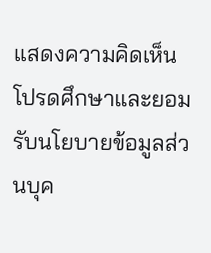แสดงความคิดเห็น
โปรดศึกษาและยอมรับนโยบายข้อมูลส่วนบุค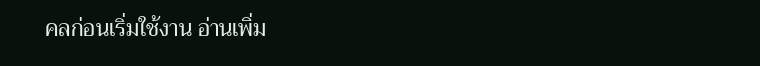คลก่อนเริ่มใช้งาน อ่านเพิ่ม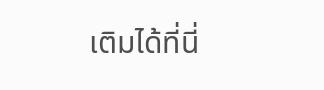เติมได้ที่นี่